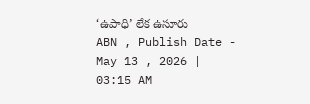‘ఉపాధి’ లేక ఉసూరు
ABN , Publish Date - May 13 , 2026 | 03:15 AM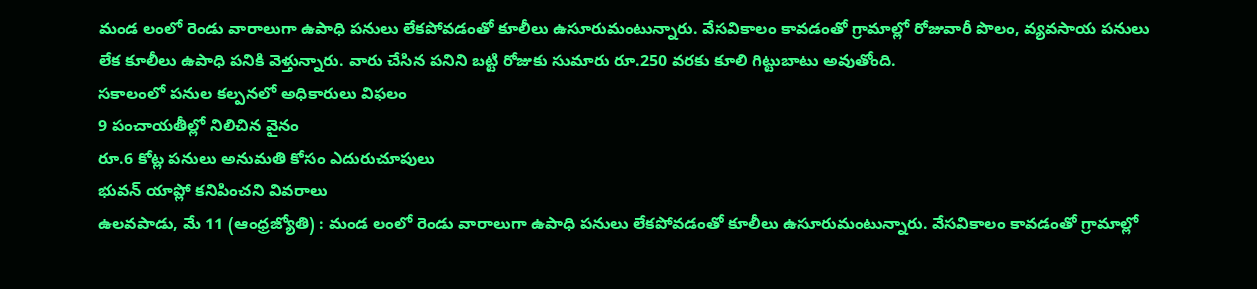మండ లంలో రెండు వారాలుగా ఉపాధి పనులు లేకపోవడంతో కూలీలు ఉసూరుమంటున్నారు. వేసవికాలం కావడంతో గ్రామాల్లో రోజువారీ పొలం, వ్యవసాయ పనులు లేక కూలీలు ఉపాధి పనికి వెళ్తున్నారు. వారు చేసిన పనిని బట్టి రోజుకు సుమారు రూ.250 వరకు కూలి గిట్టుబాటు అవుతోంది.
సకాలంలో పనుల కల్పనలో అధికారులు విఫలం
9 పంచాయతీల్లో నిలిచిన వైనం
రూ.6 కోట్ల పనులు అనుమతి కోసం ఎదురుచూపులు
భువన్ యాప్లో కనిపించని వివరాలు
ఉలవపాడు, మే 11 (ఆంధ్రజ్యోతి) : మండ లంలో రెండు వారాలుగా ఉపాధి పనులు లేకపోవడంతో కూలీలు ఉసూరుమంటున్నారు. వేసవికాలం కావడంతో గ్రామాల్లో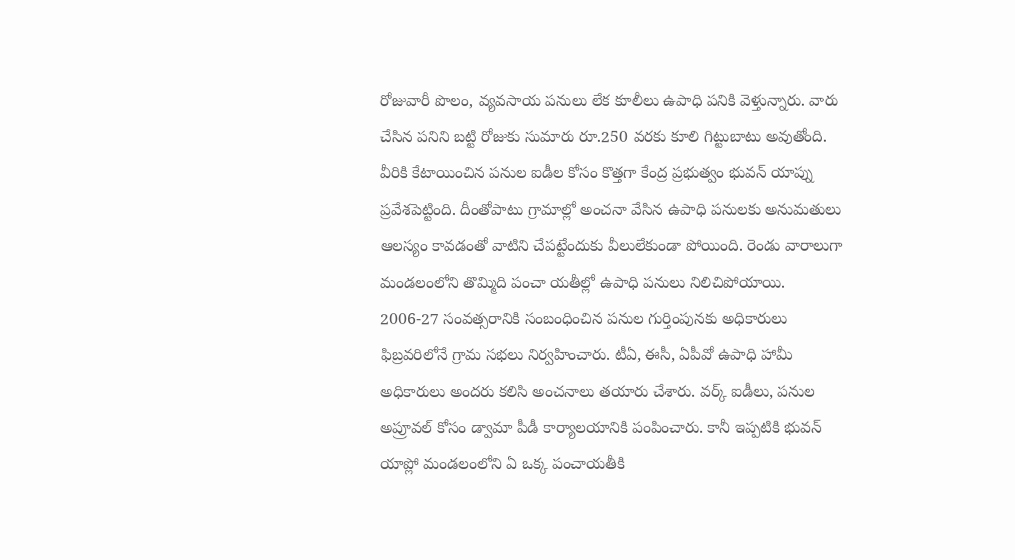రోజువారీ పొలం, వ్యవసాయ పనులు లేక కూలీలు ఉపాధి పనికి వెళ్తున్నారు. వారు చేసిన పనిని బట్టి రోజుకు సుమారు రూ.250 వరకు కూలి గిట్టుబాటు అవుతోంది. వీరికి కేటాయించిన పనుల ఐడీల కోసం కొత్తగా కేంద్ర ప్రభుత్వం భువన్ యాప్ను ప్రవేశపెట్టింది. దీంతోపాటు గ్రామాల్లో అంచనా వేసిన ఉపాధి పనులకు అనుమతులు ఆలస్యం కావడంతో వాటిని చేపట్టేందుకు వీలులేకుండా పోయింది. రెండు వారాలుగా మండలంలోని తొమ్మిది పంచా యతీల్లో ఉపాధి పనులు నిలిచిపోయాయి. 2006-27 సంవత్సరానికి సంబంధించిన పనుల గుర్తింపునకు అధికారులు ఫిబ్రవరిలోనే గ్రామ సభలు నిర్వహించారు. టీఏ, ఈసీ, ఏపీవో ఉపాధి హామీ అధికారులు అందరు కలిసి అంచనాలు తయారు చేశారు. వర్క్ ఐడీలు, పనుల అప్రూవల్ కోసం డ్వామా పీడీ కార్యాలయానికి పంపించారు. కానీ ఇప్పటికి భువన్ యాప్లో మండలంలోని ఏ ఒక్క పంచాయతీకి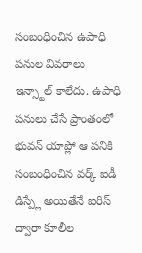సంబంధించిన ఉపాధి పనుల వివరాలు ఇన్స్టాల్ కాలేదు. ఉపాధి పనులు చేసే ప్రాంతంలో భువన్ యాప్లో ఆ పనికి సంబంధించిన వర్క్ ఐడీ డిస్ప్లే అయితేనే ఐరిస్ ద్వారా కూలీల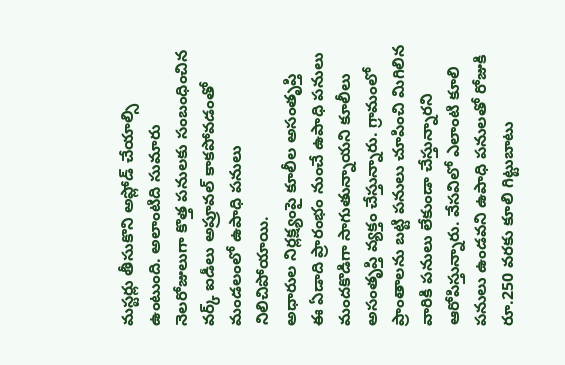మస్టర్లు తీసుకొని అప్లోడ్ చేయాల్సి ఉంటుంది. అలాంటిది సుమారు నెలరోజులుగా కొత్త పనులకు సంబంధించిన వర్క్ ఐడీలు అప్రూవల్ కాకపోవడంతో మండలంలో ఉపాధి పనులు నిలిచిపోయాయి.
అధారుల నిర్లక్ష్యంపై కూలీల అసంతృప్తి
ఈ ఏడాది ప్రారంభం నుంచే ఉపాధి పనులు మందకొడిగా సాగుతున్నాయని కూలీలు అసంతృప్తి వ్యక్తం చేస్తున్నారు. గ్రామంలో ప్రాంతాలను బట్టి పనులు చూపించి మిగిలిన వారికి పనులు లేకుండా చేస్తున్నారని ఆరోపిస్తున్నారు. వేసవిలో ఎలాంటి కూలి పనులు ఉండవని ఉపాధి పనులతో రోజుకి రూ.250 వరకు కూలి గిట్టుబాటు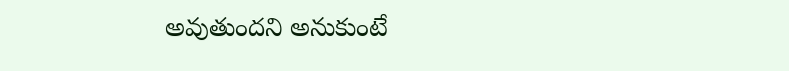అవుతుందని అనుకుంటే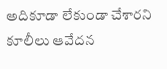అదికూడా లేకుండా చేశారని కూలీలు ఆవేదన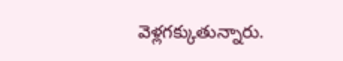వెళ్లగక్కుతున్నారు.